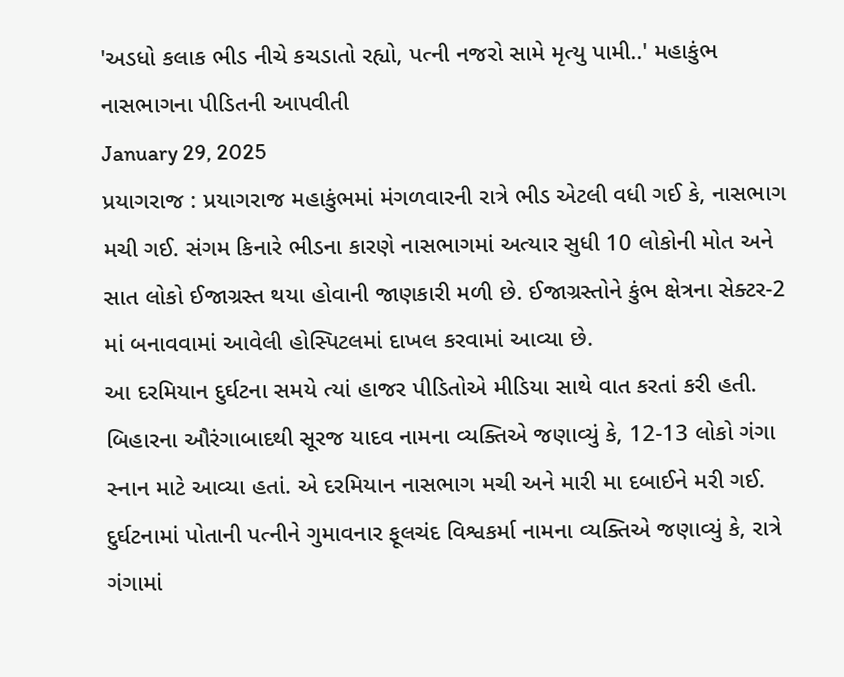'અડધો કલાક ભીડ નીચે કચડાતો રહ્યો, પત્ની નજરો સામે મૃત્યુ પામી..' મહાકુંભ નાસભાગના પીડિતની આપવીતી
January 29, 2025
પ્રયાગરાજ : પ્રયાગરાજ મહાકુંભમાં મંગળવારની રાત્રે ભીડ એટલી વધી ગઈ કે, નાસભાગ મચી ગઈ. સંગમ કિનારે ભીડના કારણે નાસભાગમાં અત્યાર સુધી 10 લોકોની મોત અને સાત લોકો ઈજાગ્રસ્ત થયા હોવાની જાણકારી મળી છે. ઈજાગ્રસ્તોને કુંભ ક્ષેત્રના સેક્ટર-2 માં બનાવવામાં આવેલી હોસ્પિટલમાં દાખલ કરવામાં આવ્યા છે.
આ દરમિયાન દુર્ઘટના સમયે ત્યાં હાજર પીડિતોએ મીડિયા સાથે વાત કરતાં કરી હતી. બિહારના ઔરંગાબાદથી સૂરજ યાદવ નામના વ્યક્તિએ જણાવ્યું કે, 12-13 લોકો ગંગા સ્નાન માટે આવ્યા હતાં. એ દરમિયાન નાસભાગ મચી અને મારી મા દબાઈને મરી ગઈ.
દુર્ઘટનામાં પોતાની પત્નીને ગુમાવનાર ફૂલચંદ વિશ્વકર્મા નામના વ્યક્તિએ જણાવ્યું કે, રાત્રે ગંગામાં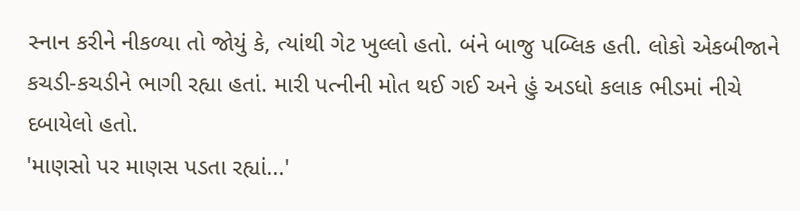સ્નાન કરીને નીકળ્યા તો જોયું કે, ત્યાંથી ગેટ ખુલ્લો હતો. બંને બાજુ પબ્લિક હતી. લોકો એકબીજાને કચડી-કચડીને ભાગી રહ્યા હતાં. મારી પત્નીની મોત થઈ ગઈ અને હું અડધો કલાક ભીડમાં નીચે દબાયેલો હતો.
'માણસો પર માણસ પડતા રહ્યાં...'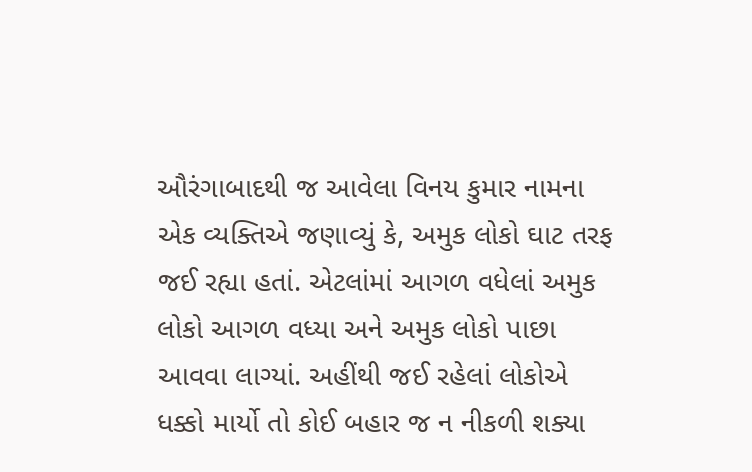ઔરંગાબાદથી જ આવેલા વિનય કુમાર નામના એક વ્યક્તિએ જણાવ્યું કે, અમુક લોકો ઘાટ તરફ જઈ રહ્યા હતાં. એટલાંમાં આગળ વધેલાં અમુક લોકો આગળ વધ્યા અને અમુક લોકો પાછા આવવા લાગ્યાં. અહીંથી જઈ રહેલાં લોકોએ ધક્કો માર્યો તો કોઈ બહાર જ ન નીકળી શક્યા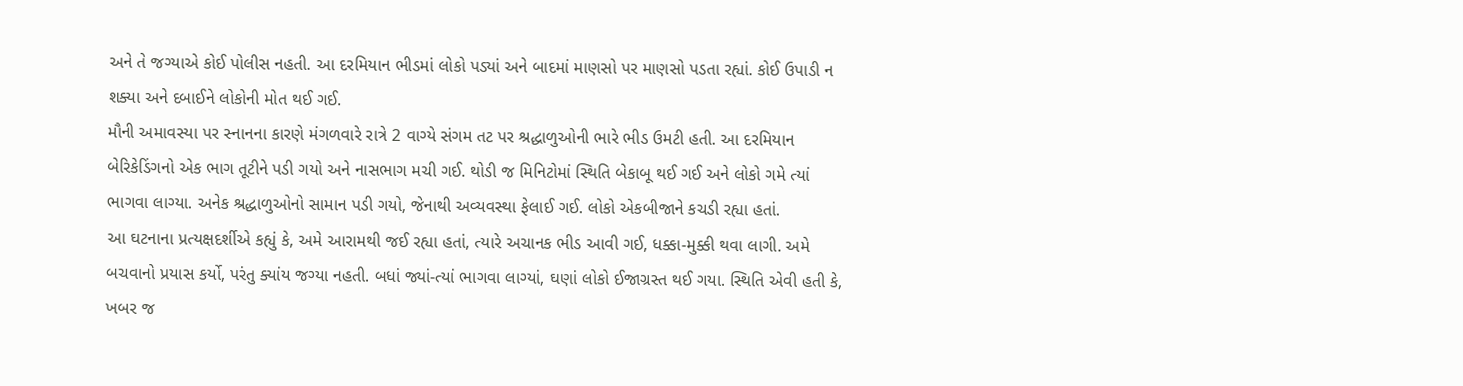અને તે જગ્યાએ કોઈ પોલીસ નહતી. આ દરમિયાન ભીડમાં લોકો પડ્યાં અને બાદમાં માણસો પર માણસો પડતા રહ્યાં. કોઈ ઉપાડી ન શક્યા અને દબાઈને લોકોની મોત થઈ ગઈ.
મૌની અમાવસ્યા પર સ્નાનના કારણે મંગળવારે રાત્રે 2 વાગ્યે સંગમ તટ પર શ્રદ્ધાળુઓની ભારે ભીડ ઉમટી હતી. આ દરમિયાન બેરિકેડિંગનો એક ભાગ તૂટીને પડી ગયો અને નાસભાગ મચી ગઈ. થોડી જ મિનિટોમાં સ્થિતિ બેકાબૂ થઈ ગઈ અને લોકો ગમે ત્યાં ભાગવા લાગ્યા. અનેક શ્રદ્ધાળુઓનો સામાન પડી ગયો, જેનાથી અવ્યવસ્થા ફેલાઈ ગઈ. લોકો એકબીજાને કચડી રહ્યા હતાં.
આ ઘટનાના પ્રત્યક્ષદર્શીએ કહ્યું કે, અમે આરામથી જઈ રહ્યા હતાં, ત્યારે અચાનક ભીડ આવી ગઈ, ધક્કા-મુક્કી થવા લાગી. અમે બચવાનો પ્રયાસ કર્યો, પરંતુ ક્યાંય જગ્યા નહતી. બધાં જ્યાં-ત્યાં ભાગવા લાગ્યાં, ઘણાં લોકો ઈજાગ્રસ્ત થઈ ગયા. સ્થિતિ એવી હતી કે, ખબર જ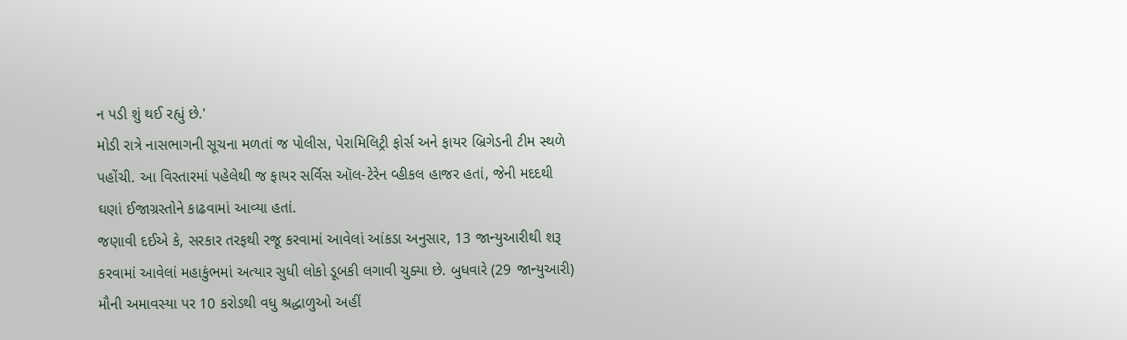ન પડી શું થઈ રહ્યું છે.'
મોડી રાત્રે નાસભાગની સૂચના મળતાં જ પોલીસ, પેરામિલિટ્રી ફોર્સ અને ફાયર બ્રિગેડની ટીમ સ્થળે પહોંચી. આ વિસ્તારમાં પહેલેથી જ ફાયર સર્વિસ ઑલ-ટેરેન વ્હીકલ હાજર હતાં, જેની મદદથી ઘણાં ઈજાગ્રસ્તોને કાઢવામાં આવ્યા હતાં.
જણાવી દઈએ કે, સરકાર તરફથી રજૂ કરવામાં આવેલાં આંકડા અનુસાર, 13 જાન્યુઆરીથી શરૂ કરવામાં આવેલાં મહાકુંભમાં અત્યાર સુધી લોકો ડૂબકી લગાવી ચુક્યા છે. બુધવારે (29 જાન્યુઆરી) મૌની અમાવસ્યા પર 10 કરોડથી વધુ શ્રદ્ધાળુઓ અહીં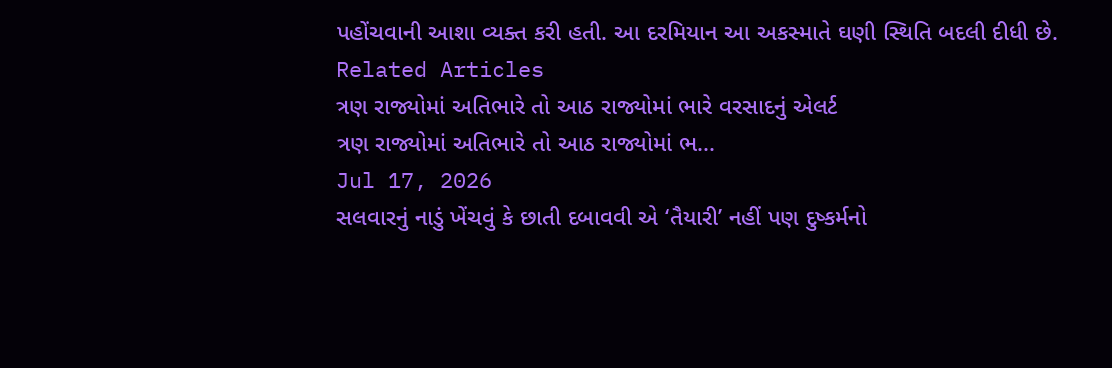પહોંચવાની આશા વ્યક્ત કરી હતી. આ દરમિયાન આ અકસ્માતે ઘણી સ્થિતિ બદલી દીધી છે.
Related Articles
ત્રણ રાજ્યોમાં અતિભારે તો આઠ રાજ્યોમાં ભારે વરસાદનું એલર્ટ
ત્રણ રાજ્યોમાં અતિભારે તો આઠ રાજ્યોમાં ભ...
Jul 17, 2026
સલવારનું નાડું ખેંચવું કે છાતી દબાવવી એ ‘તૈયારી’ નહીં પણ દુષ્કર્મનો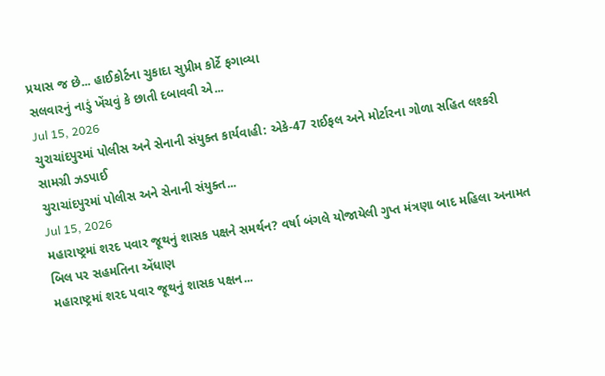પ્રયાસ જ છે... હાઈકોર્ટના ચુકાદા સુપ્રીમ કોર્ટે ફગાવ્યા
સલવારનું નાડું ખેંચવું કે છાતી દબાવવી એ...
Jul 15, 2026
ચુરાચાંદપુરમાં પોલીસ અને સેનાની સંયુક્ત કાર્યવાહી: એકે-47 રાઈફલ અને મોર્ટારના ગોળા સહિત લશ્કરી સામગ્રી ઝડપાઈ
ચુરાચાંદપુરમાં પોલીસ અને સેનાની સંયુક્ત...
Jul 15, 2026
મહારાષ્ટ્રમાં શરદ પવાર જૂથનું શાસક પક્ષને સમર્થન? વર્ષા બંગલે યોજાયેલી ગુપ્ત મંત્રણા બાદ મહિલા અનામત બિલ પર સહમતિના એંધાણ
મહારાષ્ટ્રમાં શરદ પવાર જૂથનું શાસક પક્ષન...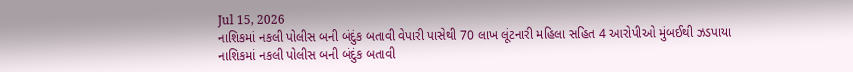Jul 15, 2026
નાશિકમાં નકલી પોલીસ બની બંદુંક બતાવી વેપારી પાસેથી 70 લાખ લૂંટનારી મહિલા સહિત 4 આરોપીઓ મુંબઈથી ઝડપાયા
નાશિકમાં નકલી પોલીસ બની બંદુંક બતાવી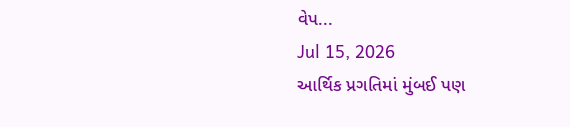વેપ...
Jul 15, 2026
આર્થિક પ્રગતિમાં મુંબઈ પણ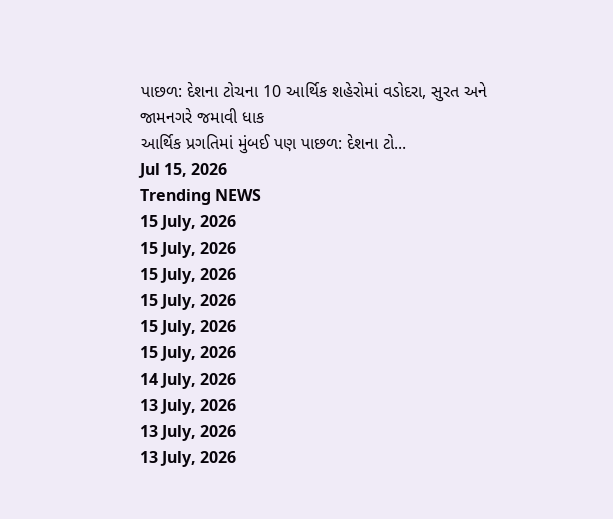પાછળ: દેશના ટોચના 10 આર્થિક શહેરોમાં વડોદરા, સુરત અને જામનગરે જમાવી ધાક
આર્થિક પ્રગતિમાં મુંબઈ પણ પાછળ: દેશના ટો...
Jul 15, 2026
Trending NEWS
15 July, 2026
15 July, 2026
15 July, 2026
15 July, 2026
15 July, 2026
15 July, 2026
14 July, 2026
13 July, 2026
13 July, 2026
13 July, 2026